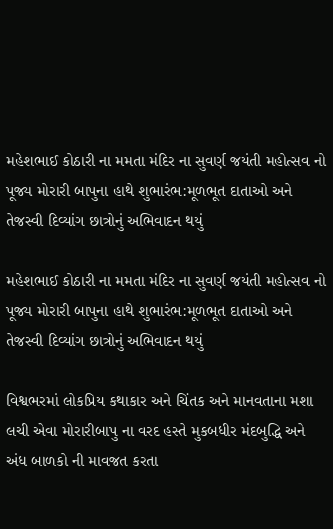મહેશભાઈ કોઠારી ના મમતા મંદિર ના સુવર્ણ જયંતી મહોત્સવ નો પૂજ્ય મોરારી બાપુના હાથે શુભારંભ:મૂળભૂત દાતાઓ અને તેજસ્વી દિવ્યાંગ છાત્રોનું અભિવાદન થયું

મહેશભાઈ કોઠારી ના મમતા મંદિર ના સુવર્ણ જયંતી મહોત્સવ નો પૂજ્ય મોરારી બાપુના હાથે શુભારંભ:મૂળભૂત દાતાઓ અને તેજસ્વી દિવ્યાંગ છાત્રોનું અભિવાદન થયું

વિશ્વભરમાં લોકપ્રિય કથાકાર અને ચિંતક અને માનવતાના મશા લચી એવા મોરારીબાપુ ના વરદ હસ્તે મુકબધીર મંદબુદ્ધિ અને અંધ બાળકો ની માવજત કરતા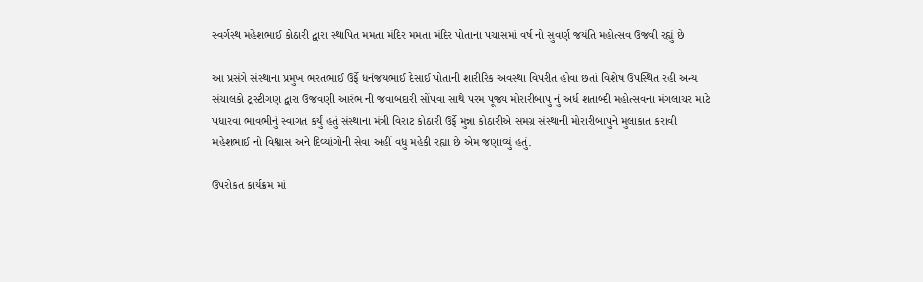સ્વર્ગસ્થ મહેશભાઈ કોઠારી દ્વારા સ્થાપિત મમતા મંદિર મમતા મંદિર પોતાના પચાસમાં વર્ષ નો સુવર્ણ જયંતિ મહોત્સવ ઉજવી રહ્યું છે

આ પ્રસંગે સંસ્થાના પ્રમુખ ભરતભાઈ ઉર્ફે ધનંજયભાઈ દેસાઈ પોતાની શારીરિક અવસ્થા વિપરીત હોવા છતાં વિશેષ ઉપસ્થિત રહી અન્ય સંચાલકો ટ્રસ્ટીગણ દ્વારા ઉજવણી આરંભ ની જવાબદારી સોંપવા સાથે પરમ પૂજ્ય મોરારીબાપુ નું અર્ધ શતાબ્દી મહોત્સવના મંગલાચર માટે પધારવા ભાવભીનું સ્વાગત કર્યું હતું સંસ્થાના મંત્રી વિરાટ કોઠારી ઉર્ફે મુન્ના કોઠારીએ સમગ્ર સંસ્થાની મોરારીબાપુને મુલાકાત કરાવી મહેશભાઈ નો વિશ્વાસ અને દિવ્યાંગોની સેવા અહીં વધુ મહેકી રહ્યા છે એમ જણાવ્યું હતું.

ઉપરોકત કાર્યક્રમ માં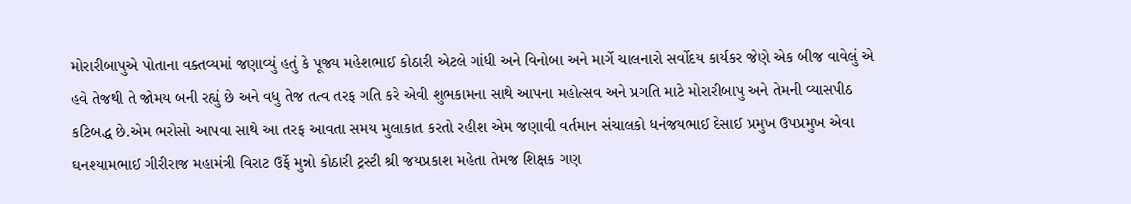મોરારીબાપુએ પોતાના વક્તવ્યમાં જણાવ્યું હતું કે પૂજ્ય મહેશભાઈ કોઠારી એટલે ગાંધી અને વિનોબા અને માર્ગે ચાલનારો સર્વોદય કાર્યકર જેણે એક બીજ વાવેલું એ હવે તેજથી તે જોમય બની રહ્યું છે અને વધુ તેજ તત્વ તરફ ગતિ કરે એવી શુભકામના સાથે આપના મહોત્સવ અને પ્રગતિ માટે મોરારીબાપુ અને તેમની વ્યાસપીઠ કટિબદ્ધ છે.એમ ભરોસો આપવા સાથે આ તરફ આવતા સમય મુલાકાત કરતો રહીશ એમ જણાવી વર્તમાન સંચાલકો ધનંજયભાઈ દેસાઈ પ્રમુખ ઉપપ્રમુખ એવા ઘનશ્યામભાઈ ગીરીરાજ મહામંત્રી વિરાટ ઉર્ફે મુન્નો કોઠારી ટ્રસ્ટી શ્રી જયપ્રકાશ મહેતા તેમજ શિક્ષક ગણ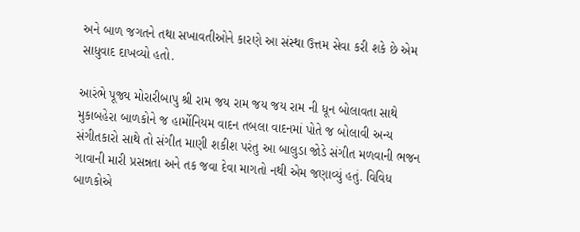અને બાળ જગતને તથા સખાવતીઓને કારણે આ સંસ્થા ઉત્તમ સેવા કરી શકે છે એમ સાધુવાદ દાખવ્યો હતો.

આરંભે પૂજ્ય મોરારીબાપુ શ્રી રામ જય રામ જય જય રામ ની ધૂન બોલાવતા સાથે મુકાબહેરા બાળકોને જ હાર્મોનિયમ વાદન તબલા વાદનમાં પોતે જ બોલાવી અન્ય સંગીતકારો સાથે તો સંગીત માણી શકીશ પરંતુ આ બાલુડા જોડે સંગીત મળવાની ભજન ગાવાની મારી પ્રસન્નતા અને તક જવા દેવા માગતો નથી એમ જણાવ્યું હતું. વિવિધ બાળકોએ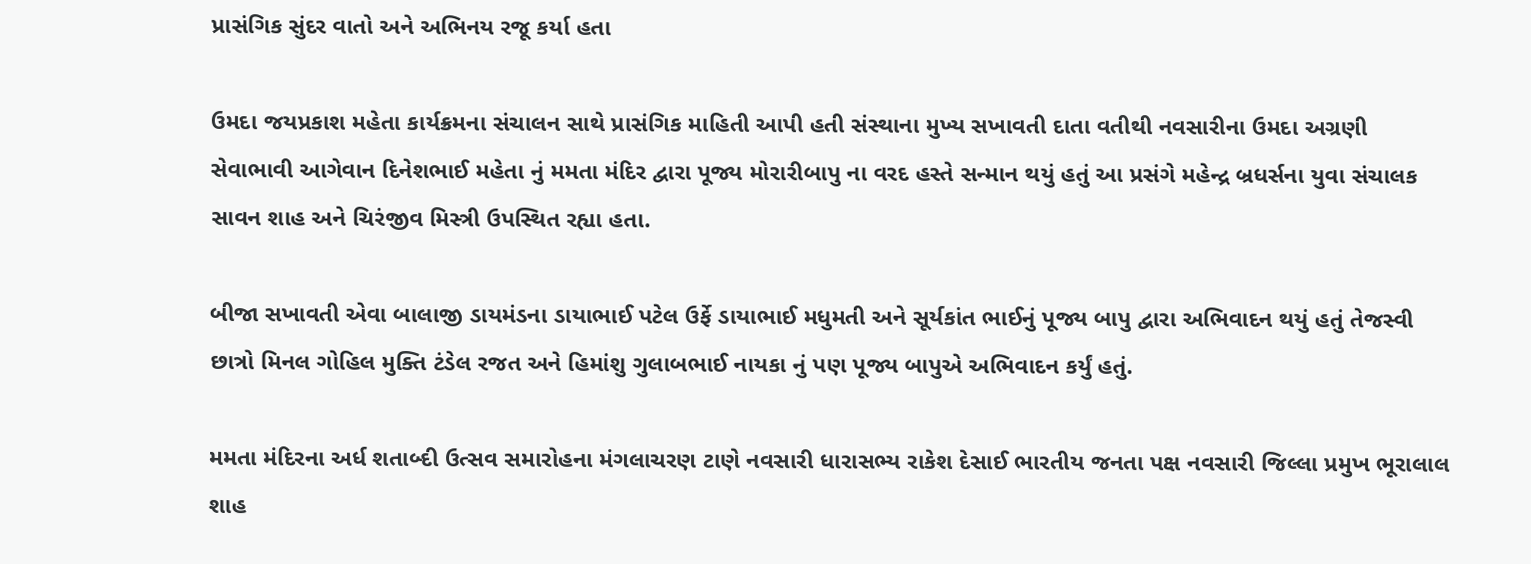પ્રાસંગિક સુંદર વાતો અને અભિનય રજૂ કર્યા હતા

ઉમદા જયપ્રકાશ મહેતા કાર્યક્રમના સંચાલન સાથે પ્રાસંગિક માહિતી આપી હતી સંસ્થાના મુખ્ય સખાવતી દાતા વતીથી નવસારીના ઉમદા અગ્રણી સેવાભાવી આગેવાન દિનેશભાઈ મહેતા નું મમતા મંદિર દ્વારા પૂજ્ય મોરારીબાપુ ના વરદ હસ્તે સન્માન થયું હતું આ પ્રસંગે મહેન્દ્ર બ્રધર્સના યુવા સંચાલક સાવન શાહ અને ચિરંજીવ મિસ્ત્રી ઉપસ્થિત રહ્યા હતા.

બીજા સખાવતી એવા બાલાજી ડાયમંડના ડાયાભાઈ પટેલ ઉર્ફે ડાયાભાઈ મધુમતી અને સૂર્યકાંત ભાઈનું પૂજ્ય બાપુ દ્વારા અભિવાદન થયું હતું તેજસ્વી છાત્રો મિનલ ગોહિલ મુક્તિ ટંડેલ રજત અને હિમાંશુ ગુલાબભાઈ નાયકા નું પણ પૂજ્ય બાપુએ અભિવાદન કર્યું હતું.

મમતા મંદિરના અર્ધ શતાબ્દી ઉત્સવ સમારોહના મંગલાચરણ ટાણે નવસારી ધારાસભ્ય રાકેશ દેસાઈ ભારતીય જનતા પક્ષ નવસારી જિલ્લા પ્રમુખ ભૂરાલાલ શાહ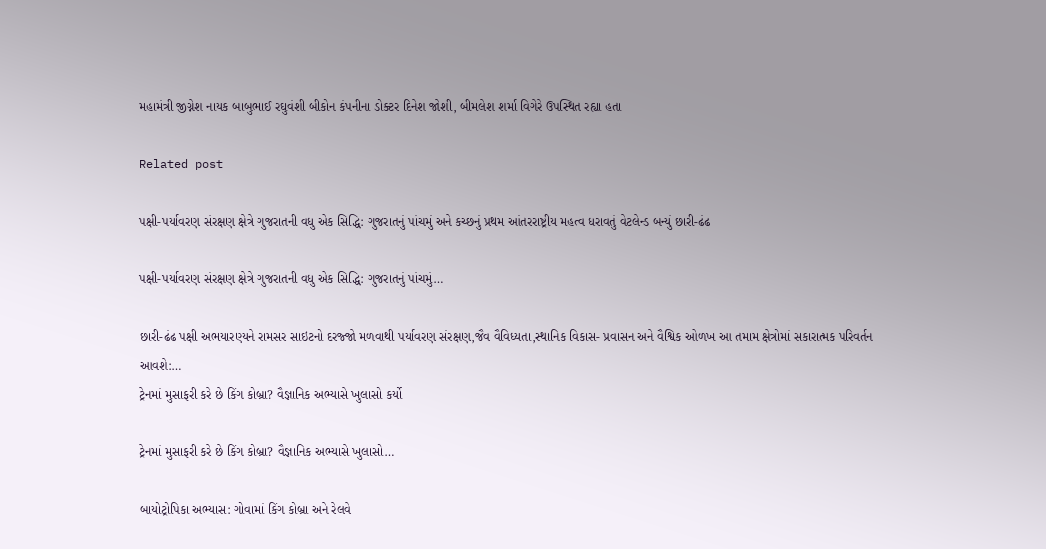મહામંત્રી જીગ્નેશ નાયક બાબુભાઈ રઘુવંશી બીકોન કંપનીના ડોક્ટર દિનેશ જોશી, બીમલેશ શર્મા વિગેરે ઉપસ્થિત રહ્યા હતા

Related post

પક્ષી-પર્યાવરણ સંરક્ષણ ક્ષેત્રે ગુજરાતની વધુ એક સિદ્ધિ: ગુજરાતનું પાંચમું અને કચ્છનું પ્રથમ આંતરરાષ્ટ્રીય મહત્વ ધરાવતું વેટલેન્ડ બન્યું છારી-ઢંઢ

પક્ષી-પર્યાવરણ સંરક્ષણ ક્ષેત્રે ગુજરાતની વધુ એક સિદ્ધિ: ગુજરાતનું પાંચમું…

છારી-ઢંઢ પક્ષી અભયારણ્યને રામસર સાઇટનો દરજ્જો મળવાથી પર્યાવરણ સંરક્ષણ,જૈવ વૈવિધ્યતા,સ્થાનિક વિકાસ- પ્રવાસન અને વૈશ્વિક ઓળખ આ તમામ ક્ષેત્રોમાં સકારાત્મક પરિવર્તન આવશે:…
ટ્રેનમાં મુસાફરી કરે છે કિંગ કોબ્રા? વૈજ્ઞાનિક અભ્યાસે ખુલાસો કર્યો

ટ્રેનમાં મુસાફરી કરે છે કિંગ કોબ્રા? વૈજ્ઞાનિક અભ્યાસે ખુલાસો…

બાયોટ્રોપિકા અભ્યાસ: ગોવામાં કિંગ કોબ્રા અને રેલવે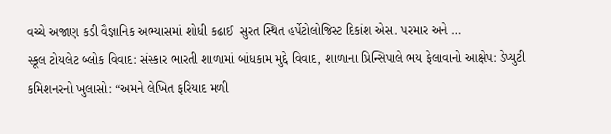વચ્ચે અજાણ કડી વૈજ્ઞાનિક અભ્યાસમાં શોધી કઢાઈ  સુરત સ્થિત હર્પેટોલોજિસ્ટ દિકાંશ એસ. પરમાર અને …
સ્કૂલ ટોયલેટ બ્લોક વિવાદ: સંસ્કાર ભારતી શાળામાં બાંધકામ મુદ્દે વિવાદ, શાળાના પ્રિન્સિપાલે ભય ફેલાવાનો આક્ષેપ: ડેપ્યુટી કમિશનરનો ખુલાસો: “અમને લેખિત ફરિયાદ મળી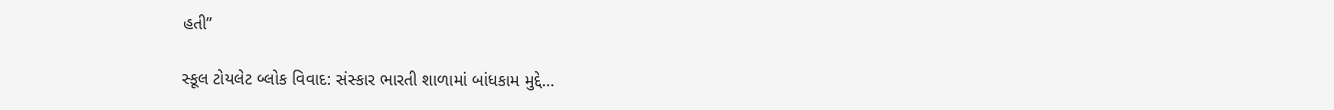હતી”

સ્કૂલ ટોયલેટ બ્લોક વિવાદ: સંસ્કાર ભારતી શાળામાં બાંધકામ મુદ્દે…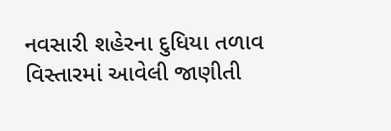નવસારી શહેરના દુધિયા તળાવ વિસ્તારમાં આવેલી જાણીતી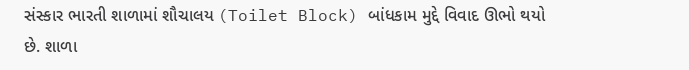સંસ્કાર ભારતી શાળામાં શૌચાલય (Toilet Block) બાંધકામ મુદ્દે વિવાદ ઊભો થયો છે. શાળા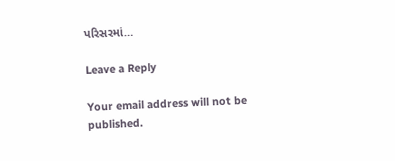પરિસરમાં…

Leave a Reply

Your email address will not be published.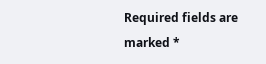Required fields are marked *